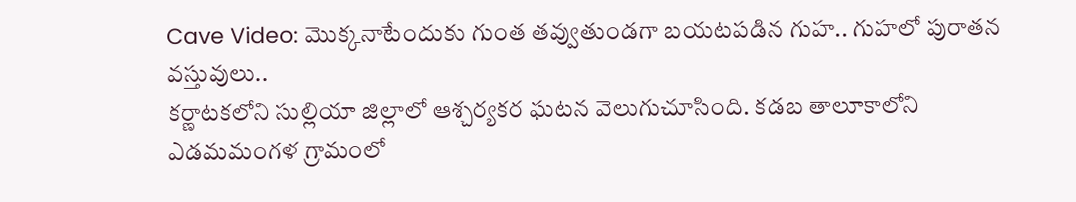Cave Video: మొక్కనాటేందుకు గుంత తవ్వుతుండగా బయటపడిన గుహ.. గుహలో పురాతన వస్తువులు..
కర్ణాటకలోని సుల్లియా జిల్లాలో ఆశ్చర్యకర ఘటన వెలుగుచూసింది. కడబ తాలూకాలోని ఎడమమంగళ గ్రామంలో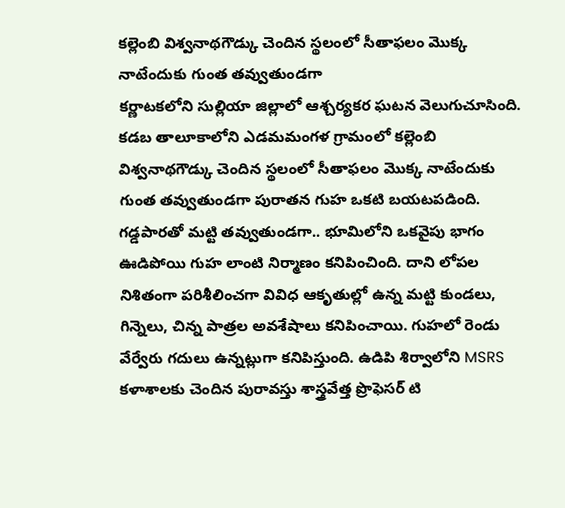కల్లెంబి విశ్వనాథగౌడ్కు చెందిన స్థలంలో సీతాఫలం మొక్క నాటేందుకు గుంత తవ్వుతుండగా
కర్ణాటకలోని సుల్లియా జిల్లాలో ఆశ్చర్యకర ఘటన వెలుగుచూసింది. కడబ తాలూకాలోని ఎడమమంగళ గ్రామంలో కల్లెంబి విశ్వనాథగౌడ్కు చెందిన స్థలంలో సీతాఫలం మొక్క నాటేందుకు గుంత తవ్వుతుండగా పురాతన గుహ ఒకటి బయటపడింది. గడ్డపారతో మట్టి తవ్వుతుండగా.. భూమిలోని ఒకవైపు భాగం ఊడిపోయి గుహ లాంటి నిర్మాణం కనిపించింది. దాని లోపల నిశితంగా పరిశీలించగా వివిధ ఆకృతుల్లో ఉన్న మట్టి కుండలు, గిన్నెలు, చిన్న పాత్రల అవశేషాలు కనిపించాయి. గుహలో రెండు వేర్వేరు గదులు ఉన్నట్లుగా కనిపిస్తుంది. ఉడిపి శిర్వాలోని MSRS కళాశాలకు చెందిన పురావస్తు శాస్త్రవేత్త ప్రొఫెసర్ టి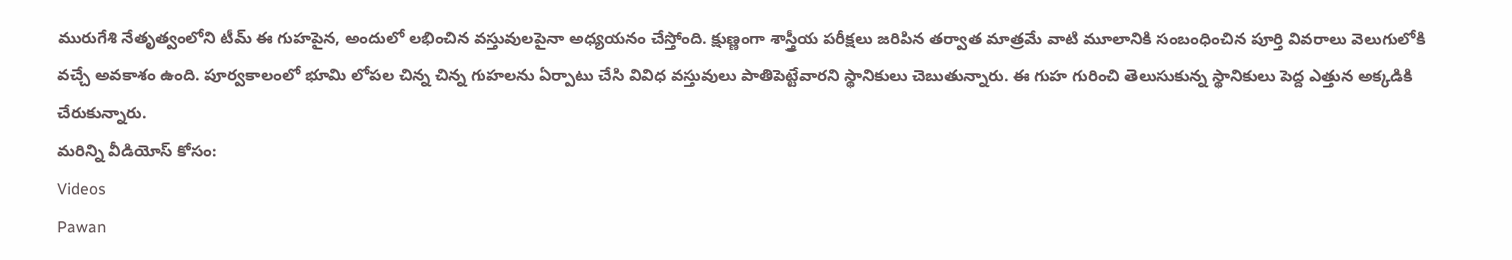మురుగేశి నేతృత్వంలోని టీమ్ ఈ గుహపైన, అందులో లభించిన వస్తువులపైనా అధ్యయనం చేస్తోంది. క్షుణ్ణంగా శాస్త్రీయ పరీక్షలు జరిపిన తర్వాత మాత్రమే వాటి మూలానికి సంబంధించిన పూర్తి వివరాలు వెలుగులోకి వచ్చే అవకాశం ఉంది. పూర్వకాలంలో భూమి లోపల చిన్న చిన్న గుహలను ఏర్పాటు చేసి వివిధ వస్తువులు పాతిపెట్టేవారని స్థానికులు చెబుతున్నారు. ఈ గుహ గురించి తెలుసుకున్న స్థానికులు పెద్ద ఎత్తున అక్కడికి చేరుకున్నారు.
మరిన్ని వీడియోస్ కోసం:
Videos
Pawan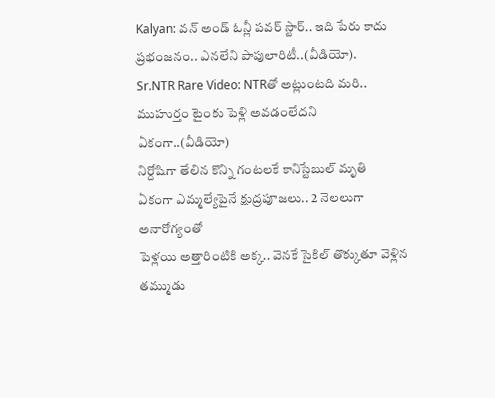Kalyan: వన్ అండ్ ఓన్లీ పవర్ స్టార్.. ఇది పేరు కాదు ప్రభంజనం.. ఎనలేని పాపులారిటీ..(వీడియో).
Sr.NTR Rare Video: NTRతో అట్లుంటది మరి.. ముహుర్తం టైంకు పెళ్లి అవడంలేదని ఏకంగా..(వీడియో)
నిర్దోషిగా తేలిన కొన్ని గంటలకే కానిస్టేబుల్ మృతి
ఏకంగా ఎమ్మల్యేపైనే క్షుద్రపూజలు.. 2 నెలలుగా అనారోగ్యంతో
పెళ్లయి అత్తారింటికి అక్క.. వెనకే సైకిల్ తొక్కుతూ వెళ్లిన తమ్ముడు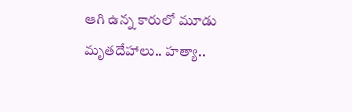ఆగి ఉన్న కారులో మూడు మృతదేహాలు.. హత్యా..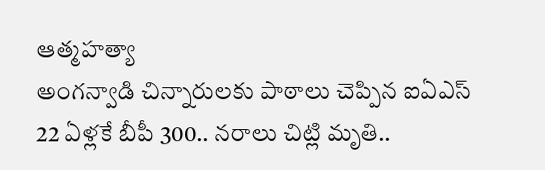ఆత్మహత్యా
అంగన్వాడి చిన్నారులకు పాఠాలు చెప్పిన ఐఏఎస్
22 ఏళ్లకే బీపీ 300.. నరాలు చిట్లి మృతి..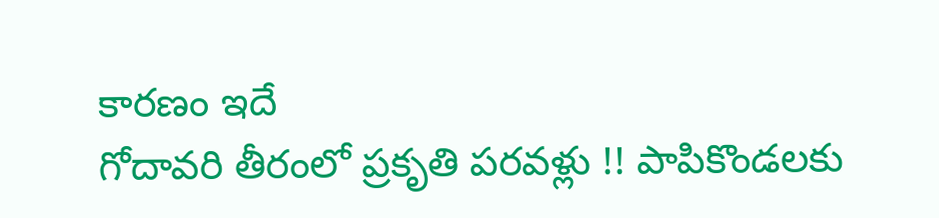కారణం ఇదే
గోదావరి తీరంలో ప్రకృతి పరవళ్లు !! పాపికొండలకు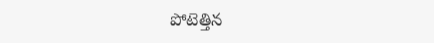పోటెత్తిన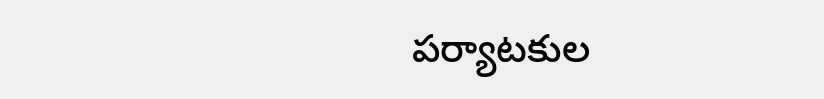పర్యాటకుల